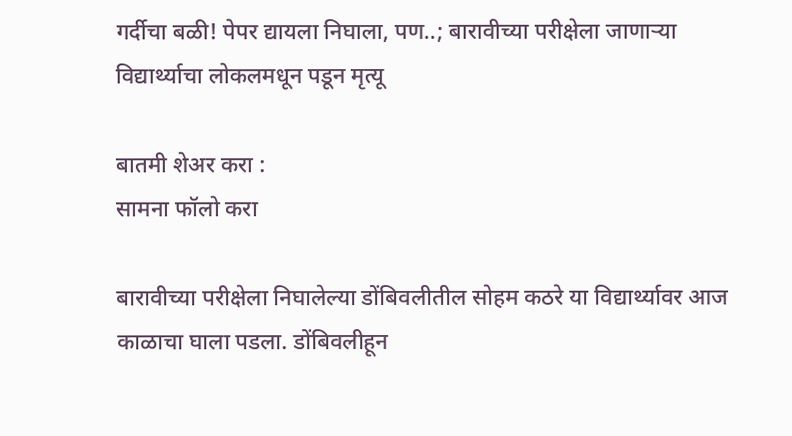गर्दीचा बळी! पेपर द्यायला निघाला, पण..; बारावीच्या परीक्षेला जाणाऱ्या विद्यार्थ्याचा लोकलमधून पडून मृत्यू

बातमी शेअर करा :
सामना फॉलो करा

बारावीच्या परीक्षेला निघालेल्या डोंबिवलीतील सोहम कठरे या विद्यार्थ्यावर आज काळाचा घाला पडला. डोंबिवलीहून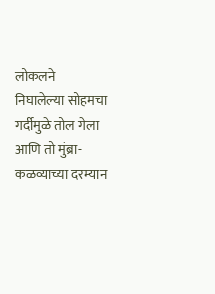लोकलने निघालेल्या सोहमचा गर्दीमुळे तोल गेला आणि तो मुंब्रा-कळव्याच्या दरम्यान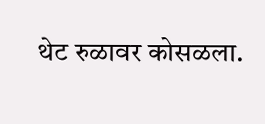थेट रुळावर कोसळला.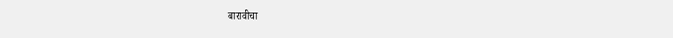बारावीचा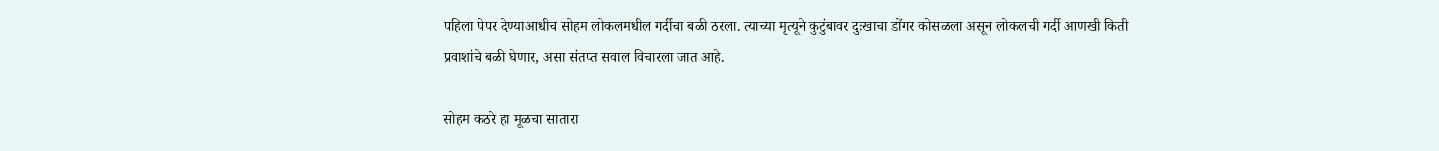पहिला पेपर देण्याआधीच सोहम लोकलमधील गर्दीचा बळी ठरला. त्याच्या मृत्यूने कुटुंबावर दुःखाचा डोंगर कोसळला असून लोकलची गर्दी आणखी किती प्रवाशांचे बळी घेणार, असा संतप्त सवाल विचारला जात आहे.

सोहम कठरे हा मूळचा सातारा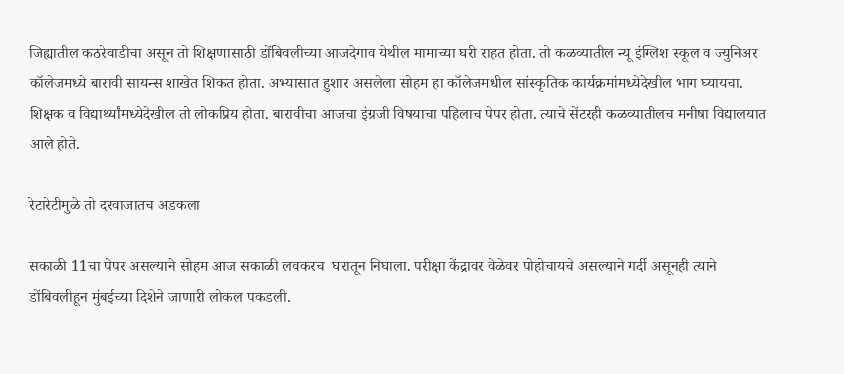जिह्यातील कठरेवाडीचा असून तो शिक्षणासाठी डोंबिवलीच्या आजदेगाव येथील मामाच्या घरी राहत होता. तो कळव्यातील न्यू इंग्लिश स्कूल व ज्युनिअर कॉलेजमध्ये बारावी सायन्स शाखेत शिकत होता. अभ्यासात हुशार असलेला सोहम हा कॉलेजमधील सांस्कृतिक कार्यक्रमांमध्येदेखील भाग घ्यायचा. शिक्षक व विद्यार्थ्यांमध्येदेखील तो लोकप्रिय होता. बारावीचा आजचा इंग्रजी विषयाचा पहिलाच पेपर होता. त्याचे सेंटरही कळव्यातीलच मनीषा विद्यालयात आले होते.

रेटारेटीमुळे तो दरवाजातच अडकला

सकाळी 11चा पेपर असल्याने सोहम आज सकाळी लवकरच  घरातून निघाला. परीक्षा केंद्रावर वेळेवर पोहोचायचे असल्याने गर्दी असूनही त्याने डोंबिवलीहून मुंबईच्या दिशेने जाणारी लोकल पकडली.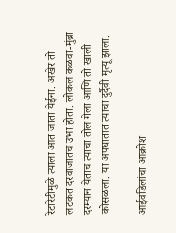रेटारेटीमुळे त्याला आत जाता येईना. अखेर तो लटकत दरवाजातच उभा होता. लोकल कळवा-मुंब्रा दरम्यान येताच त्याचा तोल गेला आणि तो खाली कोसळला. या अपघातात त्याचा दुर्दैवी मृत्यू झाला.

आईवडिलांचा आक्रोश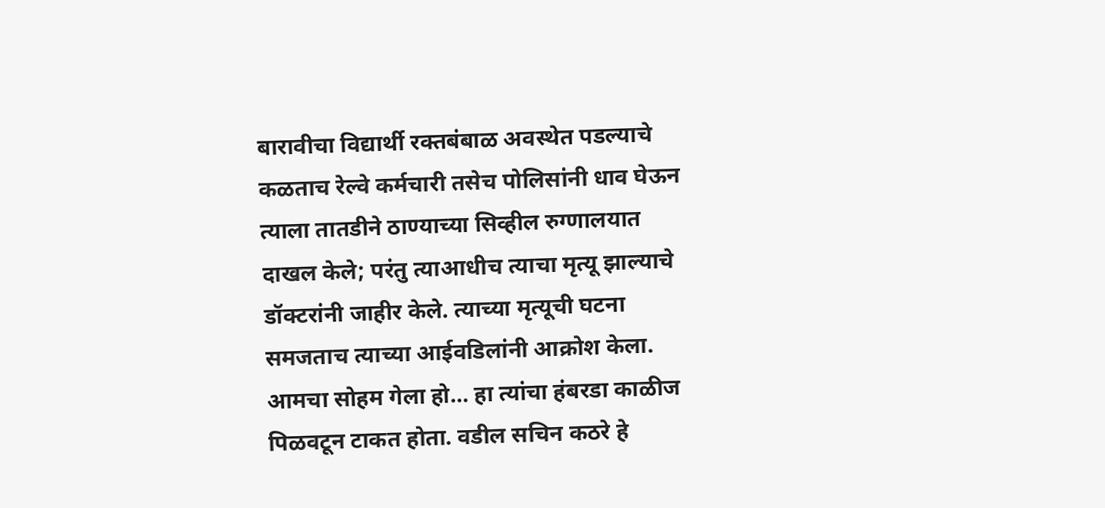बारावीचा विद्यार्थी रक्तबंबाळ अवस्थेत पडल्याचे कळताच रेल्वे कर्मचारी तसेच पोलिसांनी धाव घेऊन त्याला तातडीने ठाण्याच्या सिव्हील रुग्णालयात दाखल केले; परंतु त्याआधीच त्याचा मृत्यू झाल्याचे डॉक्टरांनी जाहीर केले. त्याच्या मृत्यूची घटना समजताच त्याच्या आईवडिलांनी आक्रोश केला. आमचा सोहम गेला हो… हा त्यांचा हंबरडा काळीज पिळवटून टाकत होता. वडील सचिन कठरे हे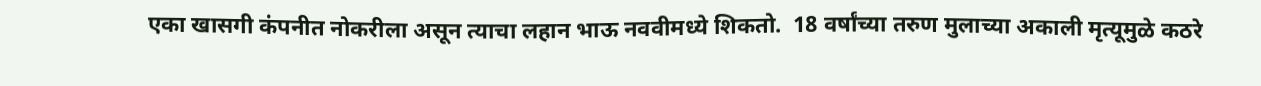एका खासगी कंपनीत नोकरीला असून त्याचा लहान भाऊ नववीमध्ये शिकतो.  18 वर्षांच्या तरुण मुलाच्या अकाली मृत्यूमुळे कठरे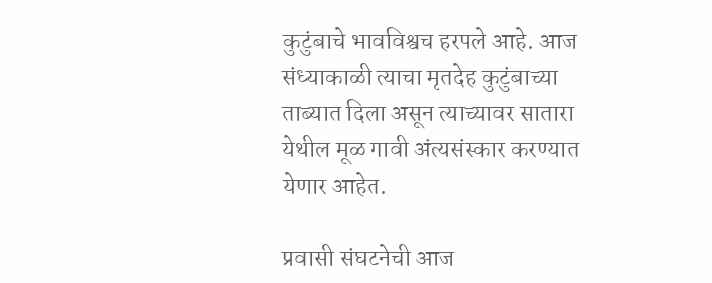कुटुंबाचे भावविश्वच हरपले आहे. आज संध्याकाळी त्याचा मृतदेह कुटुंबाच्या ताब्यात दिला असून त्याच्यावर सातारा येथील मूळ गावी अंत्यसंस्कार करण्यात येणार आहेत.

प्रवासी संघटनेची आज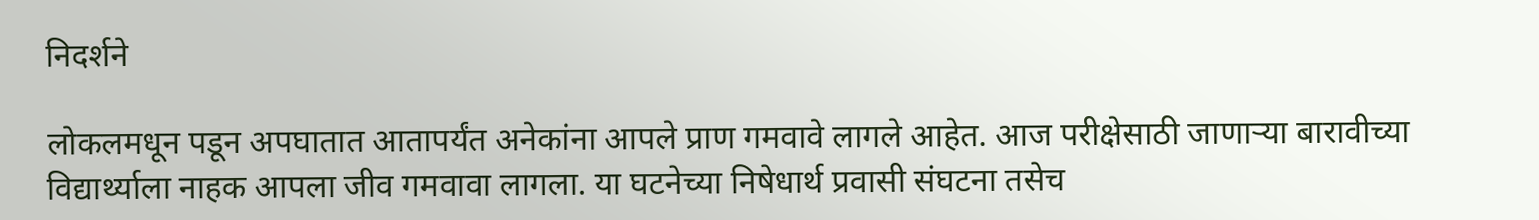निदर्शने

लोकलमधून पडून अपघातात आतापर्यंत अनेकांना आपले प्राण गमवावे लागले आहेत. आज परीक्षेसाठी जाणाऱ्या बारावीच्या विद्यार्थ्याला नाहक आपला जीव गमवावा लागला. या घटनेच्या निषेधार्थ प्रवासी संघटना तसेच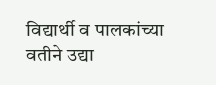विद्यार्थी व पालकांच्या वतीने उद्या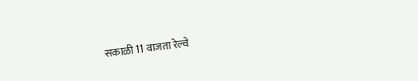सकाळी 11 वाजता रेल्वे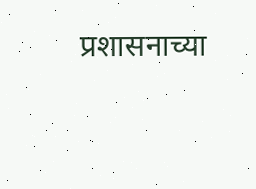प्रशासनाच्या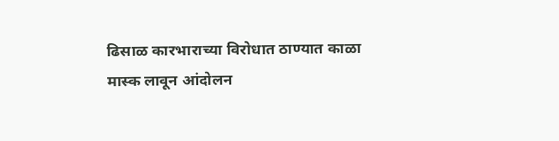ढिसाळ कारभाराच्या विरोधात ठाण्यात काळा मास्क लावून आंदोलन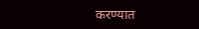करण्यात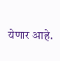येणार आहे.